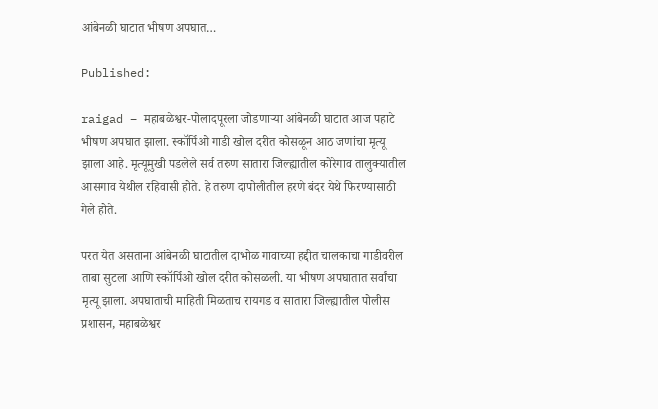आंबेनळी घाटात भीषण अपघात…

Published:

raigad – महाबळेश्वर-पोलादपूरला जोडणाऱ्या आंबेनळी घाटात आज पहाटे भीषण अपघात झाला. स्कॉर्पिओ गाडी खोल दरीत कोसळून आठ जणांचा मृत्यू झाला आहे. मृत्यूमुखी पडलेले सर्व तरुण सातारा जिल्ह्यातील कोरेगाव तालुक्यातील आसगाव येथील रहिवासी होते. हे तरुण दापोलीतील हरणे बंदर येथे फिरण्यासाठी गेले होते.

परत येत असताना आंबेनळी घाटातील दाभोळ गावाच्या हद्दीत चालकाचा गाडीवरील ताबा सुटला आणि स्कॉर्पिओ खोल दरीत कोसळली. या भीषण अपघातात सर्वांचा मृत्यू झाला. अपघाताची माहिती मिळताच रायगड व सातारा जिल्ह्यातील पोलीस प्रशासन, महाबळेश्वर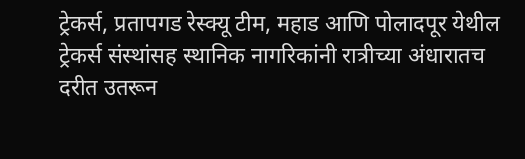ट्रेकर्स, प्रतापगड रेस्क्यू टीम, महाड आणि पोलादपूर येथील ट्रेकर्स संस्थांसह स्थानिक नागरिकांनी रात्रीच्या अंधारातच दरीत उतरून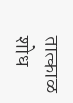तात्काळ शोध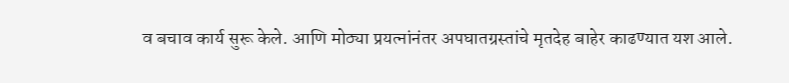व बचाव कार्य सुरू केले. आणि मोठ्या प्रयत्नांनंतर अपघातग्रस्तांचे मृतदेह बाहेर काढण्यात यश आले.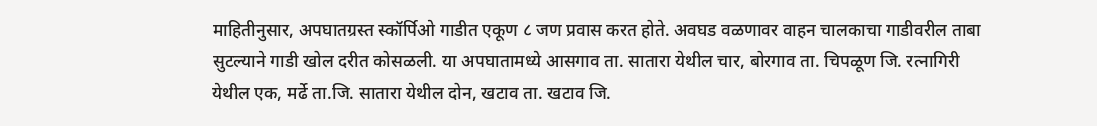माहितीनुसार, अपघातग्रस्त स्कॉर्पिओ गाडीत एकूण ८ जण प्रवास करत होते. अवघड वळणावर वाहन चालकाचा गाडीवरील ताबा सुटल्याने गाडी खोल दरीत कोसळली. या अपघातामध्ये आसगाव ता. सातारा येथील चार, बोरगाव ता. चिपळूण जि. रत्नागिरी येथील एक, मर्ढे ता.जि. सातारा येथील दोन, खटाव ता. खटाव जि.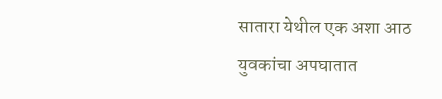सातारा येथील एक अशा आठ युवकांचा अपघातात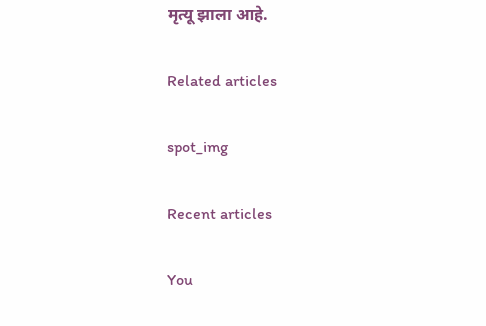मृत्यू झाला आहे.

Related articles

spot_img

Recent articles

You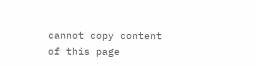cannot copy content of this page